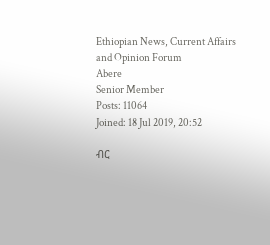Ethiopian News, Current Affairs and Opinion Forum
Abere
Senior Member
Posts: 11064
Joined: 18 Jul 2019, 20:52

ብር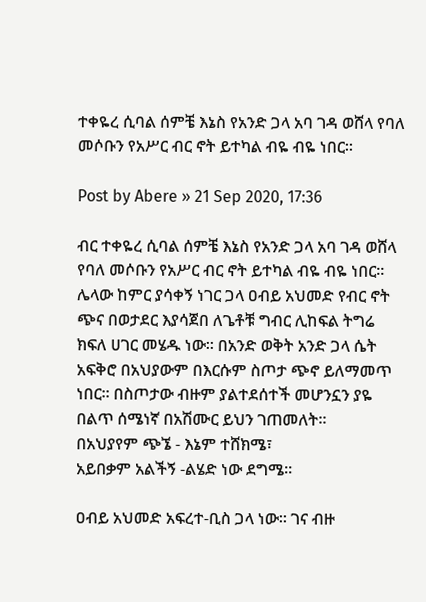ተቀዬረ ሲባል ሰምቼ እኔስ የአንድ ጋላ አባ ገዳ ወሸላ የባለ መሶቡን የአሥር ብር ኖት ይተካል ብዬ ብዬ ነበር።

Post by Abere » 21 Sep 2020, 17:36

ብር ተቀዬረ ሲባል ሰምቼ እኔስ የአንድ ጋላ አባ ገዳ ወሸላ የባለ መሶቡን የአሥር ብር ኖት ይተካል ብዬ ብዬ ነበር። ሌላው ከምር ያሳቀኝ ነገር ጋላ ዐብይ አህመድ የብር ኖት ጭና በወታደር እያሳጀበ ለጌቶቹ ግብር ሊከፍል ትግሬ ክፍለ ሀገር መሄዱ ነው። በአንድ ወቅት አንድ ጋላ ሴት አፍቅሮ በአህያውም በእርሱም ስጦታ ጭኖ ይለማመጥ ነበር። በስጦታው ብዙም ያልተደሰተች መሆንኗን ያዬ በልጥ ሰሜነኛ በአሽሙር ይህን ገጠመለት።
በአህያየም ጭኜ - እኔም ተሸክሜ፣
አይበቃም አልችኝ -ልሄድ ነው ደግሜ።

ዐብይ አህመድ አፍረተ-ቢስ ጋላ ነው። ገና ብዙ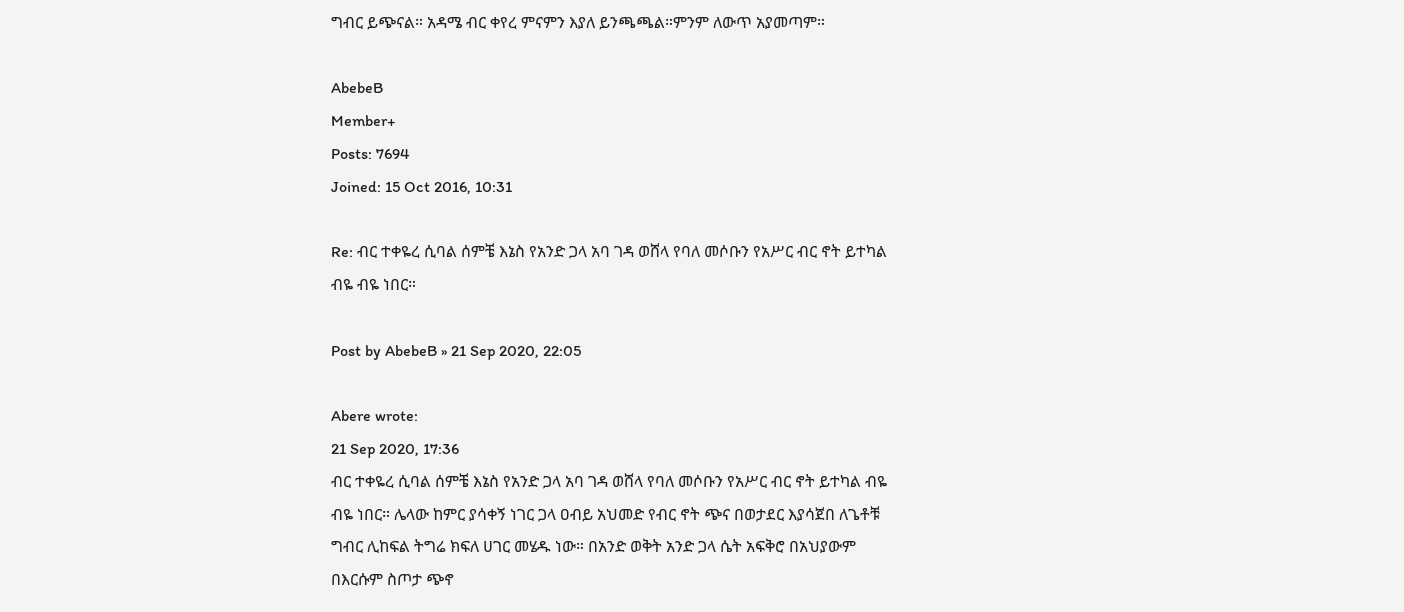ግብር ይጭናል። አዳሜ ብር ቀየረ ምናምን እያለ ይንጫጫል።ምንም ለውጥ አያመጣም።

AbebeB
Member+
Posts: 7694
Joined: 15 Oct 2016, 10:31

Re: ብር ተቀዬረ ሲባል ሰምቼ እኔስ የአንድ ጋላ አባ ገዳ ወሸላ የባለ መሶቡን የአሥር ብር ኖት ይተካል ብዬ ብዬ ነበር።

Post by AbebeB » 21 Sep 2020, 22:05

Abere wrote:
21 Sep 2020, 17:36
ብር ተቀዬረ ሲባል ሰምቼ እኔስ የአንድ ጋላ አባ ገዳ ወሸላ የባለ መሶቡን የአሥር ብር ኖት ይተካል ብዬ ብዬ ነበር። ሌላው ከምር ያሳቀኝ ነገር ጋላ ዐብይ አህመድ የብር ኖት ጭና በወታደር እያሳጀበ ለጌቶቹ ግብር ሊከፍል ትግሬ ክፍለ ሀገር መሄዱ ነው። በአንድ ወቅት አንድ ጋላ ሴት አፍቅሮ በአህያውም በእርሱም ስጦታ ጭኖ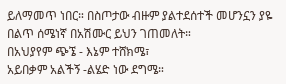ይለማመጥ ነበር። በስጦታው ብዙም ያልተደሰተች መሆንኗን ያዬ በልጥ ሰሜነኛ በአሽሙር ይህን ገጠመለት።
በአህያየም ጭኜ - እኔም ተሸክሜ፣
አይበቃም አልችኝ -ልሄድ ነው ደግሜ።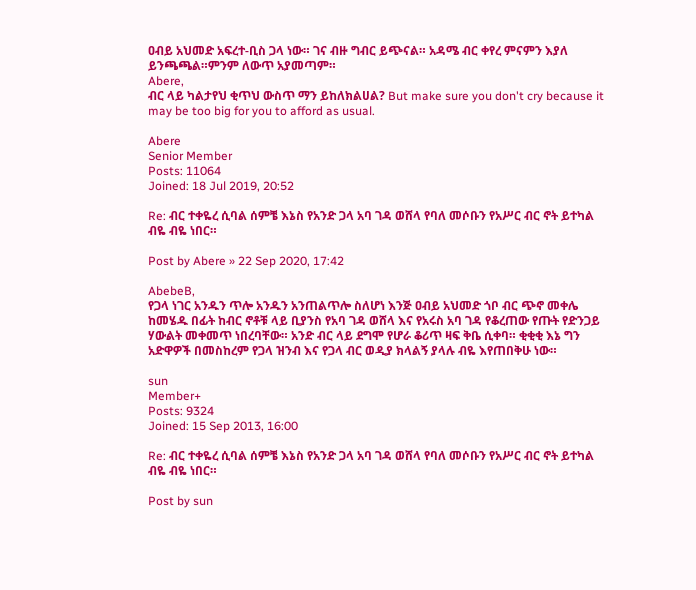ዐብይ አህመድ አፍረተ-ቢስ ጋላ ነው። ገና ብዙ ግብር ይጭናል። አዳሜ ብር ቀየረ ምናምን እያለ ይንጫጫል።ምንም ለውጥ አያመጣም።
Abere,
ብር ላይ ካልታየህ ቂጥህ ውስጥ ማን ይከለክልሀል? But make sure you don't cry because it may be too big for you to afford as usual.

Abere
Senior Member
Posts: 11064
Joined: 18 Jul 2019, 20:52

Re: ብር ተቀዬረ ሲባል ሰምቼ እኔስ የአንድ ጋላ አባ ገዳ ወሸላ የባለ መሶቡን የአሥር ብር ኖት ይተካል ብዬ ብዬ ነበር።

Post by Abere » 22 Sep 2020, 17:42

AbebeB,
የጋላ ነገር አንዱን ጥሎ አንዱን አንጠልጥሎ ስለሆነ እንጅ ዐብይ አህመድ ጎቦ ብር ጭኖ መቀሌ ከመሄዱ በፊት ከብር ኖቶቹ ላይ ቢያንስ የአባ ገዳ ወሸላ እና የአሩስ አባ ገዳ የቆረጠው የጡት የድንጋይ ሃውልት መቀመጥ ነበረባቸው። አንድ ብር ላይ ደግሞ የሆራ ቆሪጥ ዛፍ ቅቤ ሲቀባ። ቂቂቂ እኔ ግን አድዋዎች በመስከረም የጋላ ዝንብ እና የጋላ ብር ወዲያ ክላልኝ ያላሉ ብዬ እየጠበቅሁ ነው።

sun
Member+
Posts: 9324
Joined: 15 Sep 2013, 16:00

Re: ብር ተቀዬረ ሲባል ሰምቼ እኔስ የአንድ ጋላ አባ ገዳ ወሸላ የባለ መሶቡን የአሥር ብር ኖት ይተካል ብዬ ብዬ ነበር።

Post by sun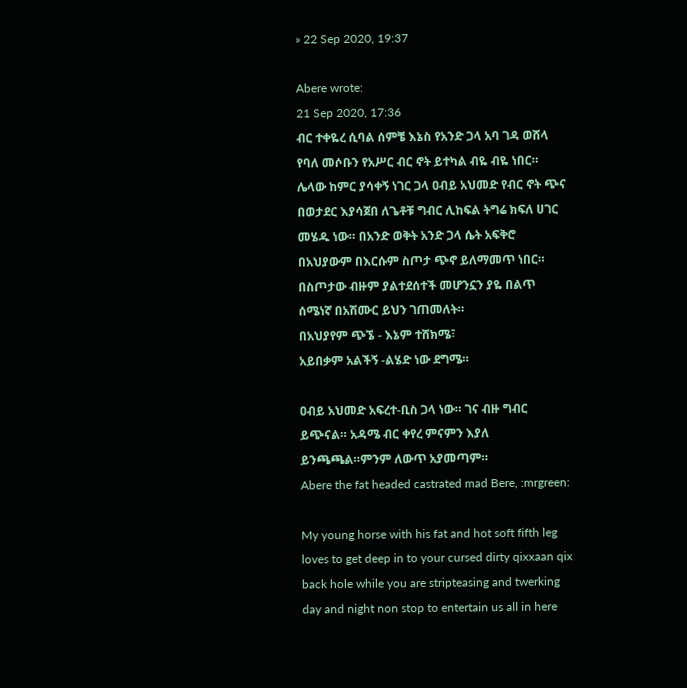» 22 Sep 2020, 19:37

Abere wrote:
21 Sep 2020, 17:36
ብር ተቀዬረ ሲባል ሰምቼ እኔስ የአንድ ጋላ አባ ገዳ ወሸላ የባለ መሶቡን የአሥር ብር ኖት ይተካል ብዬ ብዬ ነበር። ሌላው ከምር ያሳቀኝ ነገር ጋላ ዐብይ አህመድ የብር ኖት ጭና በወታደር እያሳጀበ ለጌቶቹ ግብር ሊከፍል ትግሬ ክፍለ ሀገር መሄዱ ነው። በአንድ ወቅት አንድ ጋላ ሴት አፍቅሮ በአህያውም በእርሱም ስጦታ ጭኖ ይለማመጥ ነበር። በስጦታው ብዙም ያልተደሰተች መሆንኗን ያዬ በልጥ ሰሜነኛ በአሽሙር ይህን ገጠመለት።
በአህያየም ጭኜ - እኔም ተሸክሜ፣
አይበቃም አልችኝ -ልሄድ ነው ደግሜ።

ዐብይ አህመድ አፍረተ-ቢስ ጋላ ነው። ገና ብዙ ግብር ይጭናል። አዳሜ ብር ቀየረ ምናምን እያለ ይንጫጫል።ምንም ለውጥ አያመጣም።
Abere the fat headed castrated mad Bere, :mrgreen:

My young horse with his fat and hot soft fifth leg loves to get deep in to your cursed dirty qixxaan qix back hole while you are stripteasing and twerking day and night non stop to entertain us all in here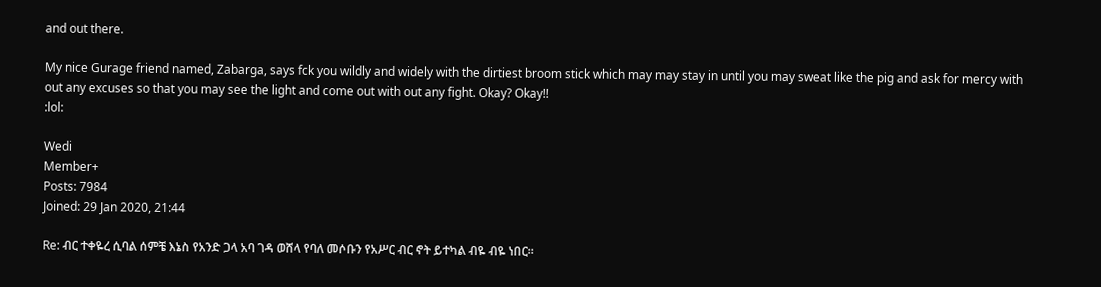and out there.

My nice Gurage friend named, Zabarga, says fck you wildly and widely with the dirtiest broom stick which may may stay in until you may sweat like the pig and ask for mercy with out any excuses so that you may see the light and come out with out any fight. Okay? Okay!!
:lol:

Wedi
Member+
Posts: 7984
Joined: 29 Jan 2020, 21:44

Re: ብር ተቀዬረ ሲባል ሰምቼ እኔስ የአንድ ጋላ አባ ገዳ ወሸላ የባለ መሶቡን የአሥር ብር ኖት ይተካል ብዬ ብዬ ነበር።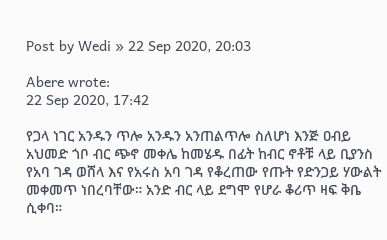Post by Wedi » 22 Sep 2020, 20:03

Abere wrote:
22 Sep 2020, 17:42

የጋላ ነገር አንዱን ጥሎ አንዱን አንጠልጥሎ ስለሆነ እንጅ ዐብይ አህመድ ጎቦ ብር ጭኖ መቀሌ ከመሄዱ በፊት ከብር ኖቶቹ ላይ ቢያንስ የአባ ገዳ ወሸላ እና የአሩስ አባ ገዳ የቆረጠው የጡት የድንጋይ ሃውልት መቀመጥ ነበረባቸው። አንድ ብር ላይ ደግሞ የሆራ ቆሪጥ ዛፍ ቅቤ ሲቀባ።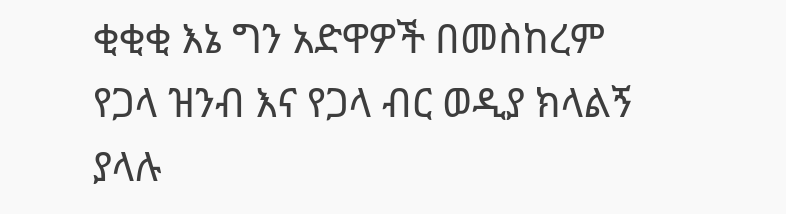ቂቂቂ እኔ ግን አድዋዎች በመስከረም የጋላ ዝንብ እና የጋላ ብር ወዲያ ክላልኝ ያላሉ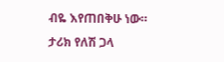ብዬ እየጠበቅሁ ነው።
ታሪክ የለሽ ጋላ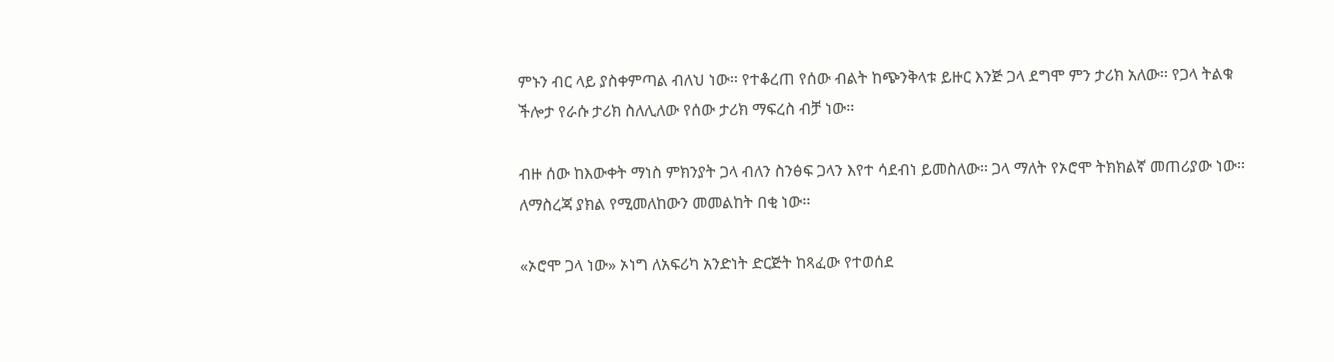ምኑን ብር ላይ ያስቀምጣል ብለህ ነው፡፡ የተቆረጠ የሰው ብልት ከጭንቅላቱ ይዙር እንጅ ጋላ ደግሞ ምን ታሪክ አለው፡፡ የጋላ ትልቁ ችሎታ የራሱ ታሪክ ስለሊለው የሰው ታሪክ ማፍረስ ብቻ ነው፡፡

ብዙ ሰው ከእውቀት ማነስ ምክንያት ጋላ ብለን ስንፅፍ ጋላን እየተ ሳደብነ ይመስለው፡፡ ጋላ ማለት የኦሮሞ ትክክልኛ መጠሪያው ነው፡፡ ለማስረጃ ያክል የሚመለከውን መመልከት በቂ ነው፡፡

«ኦሮሞ ጋላ ነው» ኦነግ ለአፍሪካ አንድነት ድርጅት ከጻፈው የተወሰደ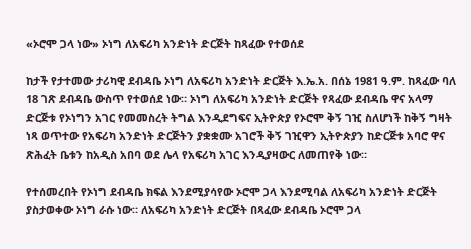«ኦሮሞ ጋላ ነው» ኦነግ ለአፍሪካ አንድነት ድርጅት ከጻፈው የተወሰደ

ከታች የታተመው ታሪካዊ ደብዳቤ ኦነግ ለአፍሪካ አንድነት ድርጅት እ.ኤ.አ. በሰኔ 1981 ዓ.ም. ከጻፈው ባለ 18 ገጽ ደብዳቤ ውስጥ የተወሰደ ነው። ኦነግ ለአፍሪካ አንድነት ድርጅት የጻፈው ደብዳቤ ዋና አላማ ድርጅቱ የኦነግን አገር የመመስረት ትግል እንዲደግፍና ኢትዮጵያ የኦሮሞ ቅኝ ገዢ ስለሆነች ከቅኝ ግዛት ነጻ ወጥተው የአፍሪካ አንድነት ድርጅትን ያቋቋሙ አገሮች ቅኝ ገዢዋን ኢትዮጵያን ከድርጅቱ አባሮ ዋና ጽሕፈት ቤቱን ከአዲስ አበባ ወደ ሌላ የአፍሪካ አገር እንዲያዛውር ለመጠየቅ ነው።

የተሰመረበት የኦነግ ደብዳቤ ክፍል እንደሚያሳየው ኦሮሞ ጋላ እንደሚባል ለአፍሪካ አንድነት ድርጅት ያስታወቀው ኦነግ ራሱ ነው። ለአፍሪካ አንድነት ድርጅት በጻፈው ደብዳቤ ኦሮሞ ጋላ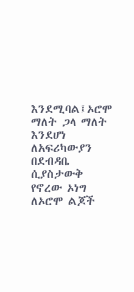እንደሚባል፤ኦሮሞ ማለት ጋላ ማለት እንደሆነ ለአፍሪካውያን በደብዳቤ ሲያስታውቅ የኖረው ኦነግ ለኦሮሞ ልጆች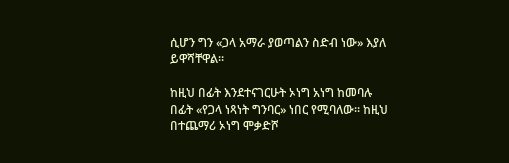ሲሆን ግን «ጋላ አማራ ያወጣልን ስድብ ነው» እያለ ይዋሻቸዋል።

ከዚህ በፊት እንደተናገርሁት ኦነግ አነግ ከመባሉ በፊት «የጋላ ነጻነት ግንባር» ነበር የሚባለው። ከዚህ በተጨማሪ ኦነግ ሞቃድሾ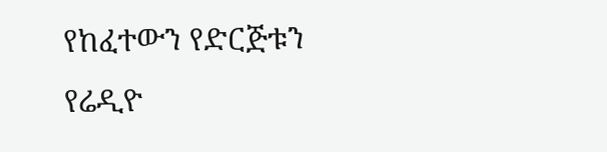የከፈተውን የድርጅቱን የሬዲዮ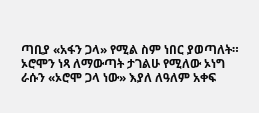ጣቢያ «አፋን ጋላ» የሚል ስም ነበር ያወጣለት።
ኦሮሞን ነጻ ለማውጣት ታገልሁ የሚለው ኦነግ ራሱን «ኦሮሞ ጋላ ነው» እያለ ለዓለም አቀፍ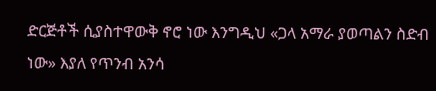ድርጅቶች ሲያስተዋውቅ ኖሮ ነው እንግዲህ «ጋላ አማራ ያወጣልን ስድብ ነው» እያለ የጥንብ አንሳ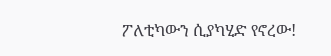ፖለቲካውን ሲያካሂድ የኖረው!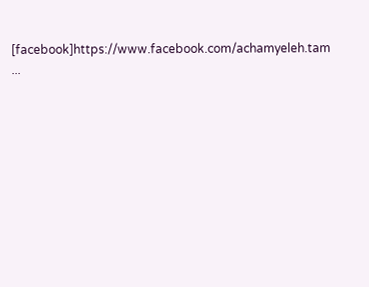[facebook]https://www.facebook.com/achamyeleh.tam ...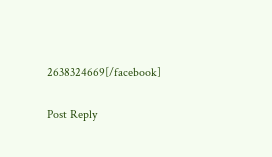2638324669[/facebook]

Post Reply